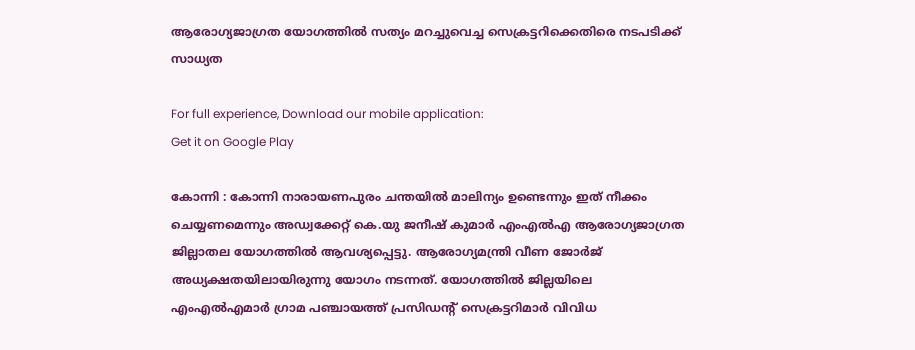ആരോഗ്യജാഗ്രത യോഗത്തിൽ സത്യം മറച്ചുവെച്ച സെക്രട്ടറിക്കെതിരെ നടപടിക്ക് സാധ്യത

For full experience, Download our mobile application:
Get it on Google Play

കോന്നി : കോന്നി നാരായണപുരം ചന്തയില്‍ മാലിന്യം ഉണ്ടെന്നും ഇത് നീക്കം ചെയ്യണമെന്നും അഡ്വക്കേറ്റ് കെ.യു ജനീഷ് കുമാര്‍ എംഎല്‍എ ആരോഗ്യജാഗ്രത ജില്ലാതല യോഗത്തില്‍ ആവശ്യപ്പെട്ടു. ആരോഗ്യമന്ത്രി വീണ ജോര്‍ജ് അധ്യക്ഷതയിലായിരുന്നു യോഗം നടന്നത്. യോഗത്തില്‍ ജില്ലയിലെ എംഎല്‍എമാര്‍ ഗ്രാമ പഞ്ചായത്ത് പ്രസിഡന്റ് സെക്രട്ടറിമാര്‍ വിവിധ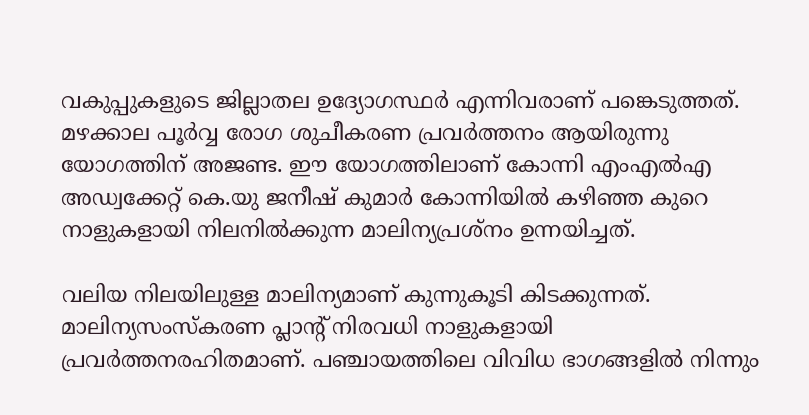വകുപ്പുകളുടെ ജില്ലാതല ഉദ്യോഗസ്ഥര്‍ എന്നിവരാണ് പങ്കെടുത്തത്. മഴക്കാല പൂര്‍വ്വ രോഗ ശുചീകരണ പ്രവര്‍ത്തനം ആയിരുന്നു യോഗത്തിന് അജണ്ട. ഈ യോഗത്തിലാണ് കോന്നി എംഎല്‍എ അഡ്വക്കേറ്റ് കെ.യു ജനീഷ് കുമാര്‍ കോന്നിയില്‍ കഴിഞ്ഞ കുറെ നാളുകളായി നിലനില്‍ക്കുന്ന മാലിന്യപ്രശ്നം ഉന്നയിച്ചത്.

വലിയ നിലയിലുള്ള മാലിന്യമാണ് കുന്നുകൂടി കിടക്കുന്നത്. മാലിന്യസംസ്കരണ പ്ലാന്റ് നിരവധി നാളുകളായി പ്രവര്‍ത്തനരഹിതമാണ്. പഞ്ചായത്തിലെ വിവിധ ഭാഗങ്ങളില്‍ നിന്നും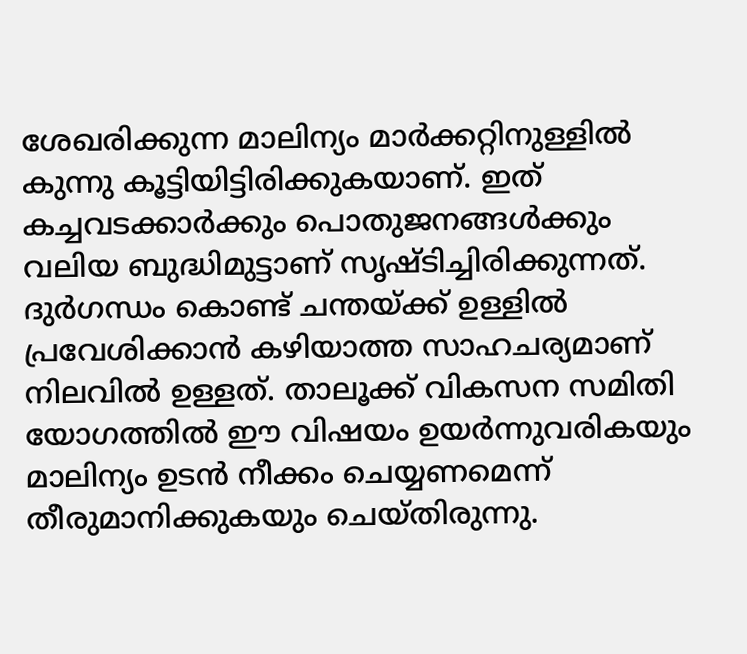ശേഖരിക്കുന്ന മാലിന്യം മാര്‍ക്കറ്റിനുള്ളില്‍ കുന്നു കൂട്ടിയിട്ടിരിക്കുകയാണ്. ഇത് കച്ചവടക്കാര്‍ക്കും പൊതുജനങ്ങള്‍ക്കും വലിയ ബുദ്ധിമുട്ടാണ് സൃഷ്ടിച്ചിരിക്കുന്നത്. ദുര്‍ഗന്ധം കൊണ്ട് ചന്തയ്ക്ക് ഉള്ളില്‍ പ്രവേശിക്കാന്‍ കഴിയാത്ത സാഹചര്യമാണ് നിലവില്‍ ഉള്ളത്. താലൂക്ക് വികസന സമിതി യോഗത്തില്‍ ഈ വിഷയം ഉയര്‍ന്നുവരികയും മാലിന്യം ഉടന്‍ നീക്കം ചെയ്യണമെന്ന് തീരുമാനിക്കുകയും ചെയ്തിരുന്നു.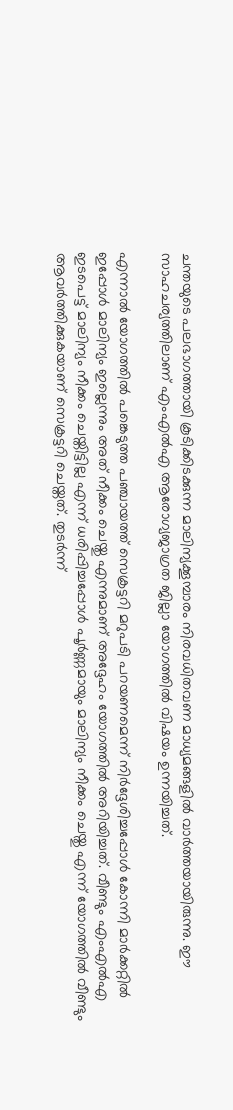ചന്തയുടെ പലഭാഗത്തായി കൂടിക്കിടക്കുന്ന മാലിന്യക്കൂമ്പാരം നിരവധിതവണ മാധ്യമങ്ങളില്‍ വാര്‍ത്തയായിരുന്നു. ഈ സാഹചര്യത്തിലാണ് എംഎല്‍എ ആരോഗ്യജാഗ്രത ജില്ലാ യോഗത്തില്‍ വിഷയം ഉന്നയിച്ചത്.

എന്നാല്‍ യോഗത്തില്‍ പങ്കെടുത്ത പഞ്ചായത്ത് സെക്രട്ടറി മറുപടി പറയണമെന്ന് നിര്‍ദ്ദേശിച്ചപ്പോള്‍ കോന്നി മാര്‍ക്കറ്റില്‍ ഇപ്പോള്‍ മാലിന്യം ഇല്ലെന്നും അത് നീക്കം ചെയ്തു എന്നുമാണ് അദ്ദേഹം യോഗത്തില്‍ അറിയിച്ചത്. വീണ്ടും എംഎല്‍എ ഇടപെട്ട് മാലിന്യം നീക്കം ചെയ്തിട്ടില്ല എന്ന് ധരിപ്പിച്ചപ്പോള്‍ പൂര്‍ണ്ണമായും മാലിന്യം നീക്കം ചെയ്തു എന്ന് യോഗത്തില്‍ വീണ്ടും ആവര്‍ത്തിക്കുകയാണ് സെക്രട്ടറി ചെയ്തത്. തുടര്‍ന്ന്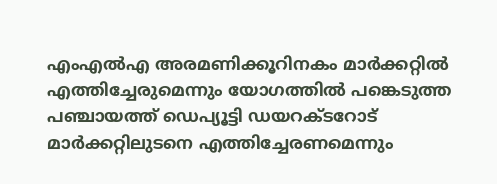എംഎല്‍എ അരമണിക്കൂറിനകം മാര്‍ക്കറ്റില്‍ എത്തിച്ചേരുമെന്നും യോഗത്തില്‍ പങ്കെടുത്ത പഞ്ചായത്ത് ഡെപ്യൂട്ടി ഡയറക്ടറോട് മാര്‍ക്കറ്റിലുടനെ എത്തിച്ചേരണമെന്നും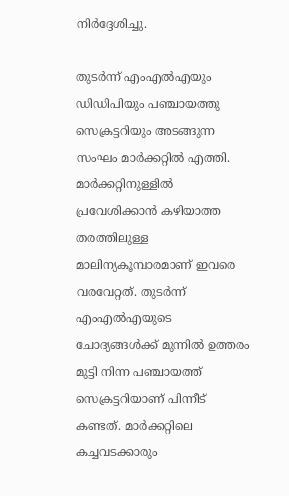നിര്‍ദ്ദേശിച്ചു.

തുടര്‍ന്ന് എംഎല്‍എയും ഡിഡിപിയും പഞ്ചായത്തു സെക്രട്ടറിയും അടങ്ങുന്ന സംഘം മാര്‍ക്കറ്റില്‍ എത്തി. മാര്‍ക്കറ്റിനുള്ളില്‍ പ്രവേശിക്കാന്‍ കഴിയാത്ത തരത്തിലുള്ള മാലിന്യകൂമ്പാരമാണ് ഇവരെ വരവേറ്റത്. തുടര്‍ന്ന് എംഎല്‍എയുടെ ചോദ്യങ്ങള്‍ക്ക് മുന്നില്‍ ഉത്തരം മുട്ടി നിന്ന പഞ്ചായത്ത് സെക്രട്ടറിയാണ് പിന്നീട് കണ്ടത്. മാര്‍ക്കറ്റിലെ കച്ചവടക്കാരും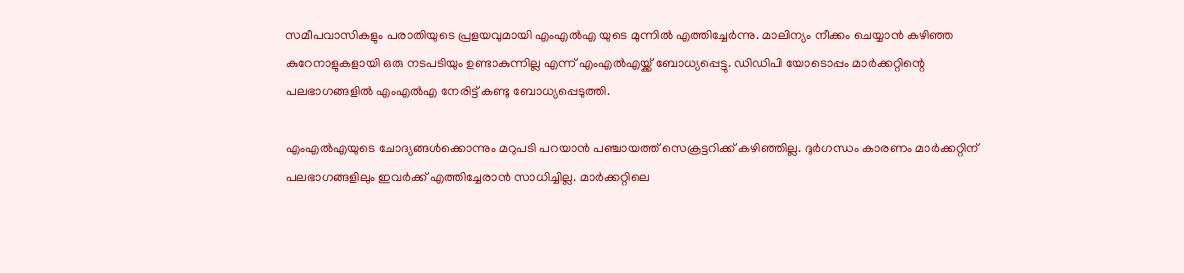സമീപവാസികളും പരാതിയുടെ പ്രളയവുമായി എംഎല്‍എ യുടെ മുന്നില്‍ എത്തിച്ചേര്‍ന്നു. മാലിന്യം നീക്കം ചെയ്യാന്‍ കഴിഞ്ഞ കുറേനാളുകളായി ഒരു നടപടിയും ഉണ്ടാകുന്നില്ല എന്ന് എംഎല്‍എയ്ക്ക് ബോധ്യപ്പെട്ടു. ഡിഡിപി യോടൊപ്പം മാര്‍ക്കറ്റിന്റെ പലഭാഗങ്ങളില്‍ എംഎല്‍എ നേരിട്ട് കണ്ടു ബോധ്യപ്പെടുത്തി.

എംഎല്‍എയുടെ ചോദ്യങ്ങള്‍ക്കൊന്നും മറുപടി പറയാന്‍ പഞ്ചായത്ത് സെക്രട്ടറിക്ക് കഴിഞ്ഞില്ല. ദുര്‍ഗന്ധം കാരണം മാര്‍ക്കറ്റിന് പലഭാഗങ്ങളിലും ഇവര്‍ക്ക് എത്തിച്ചേരാന്‍ സാധിച്ചില്ല. മാര്‍ക്കറ്റിലെ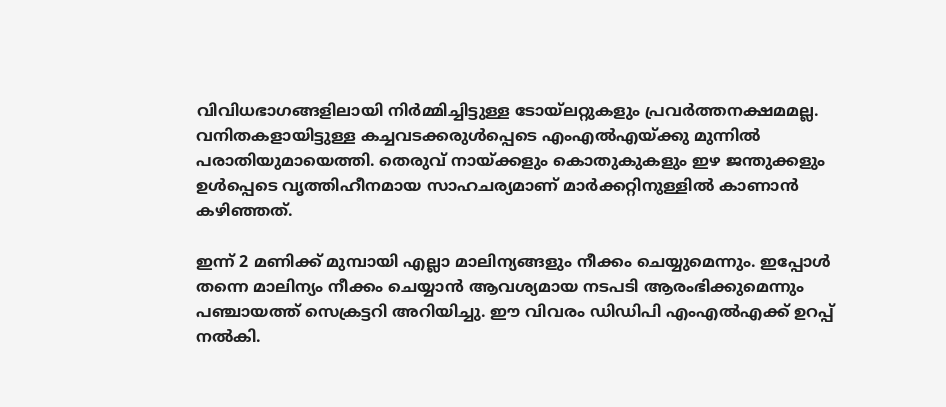വിവിധഭാഗങ്ങളിലായി നിര്‍മ്മിച്ചിട്ടുള്ള ടോയ്‌ലറ്റുകളും പ്രവര്‍ത്തനക്ഷമമല്ല. വനിതകളായിട്ടുള്ള കച്ചവടക്കരുള്‍പ്പെടെ എംഎല്‍എയ്ക്കു മുന്നില്‍ പരാതിയുമായെത്തി. തെരുവ് നായ്ക്കളും കൊതുകുകളും ഇഴ ജന്തുക്കളും ഉള്‍പ്പെടെ വൃത്തിഹീനമായ സാഹചര്യമാണ് മാര്‍ക്കറ്റിനുള്ളില്‍ കാണാന്‍ കഴിഞ്ഞത്.

ഇന്ന് 2 മണിക്ക് മുമ്പായി എല്ലാ മാലിന്യങ്ങളും നീക്കം ചെയ്യുമെന്നും. ഇപ്പോള്‍ തന്നെ മാലിന്യം നീക്കം ചെയ്യാന്‍ ആവശ്യമായ നടപടി ആരംഭിക്കുമെന്നും പഞ്ചായത്ത് സെക്രട്ടറി അറിയിച്ചു. ഈ വിവരം ഡിഡിപി എംഎല്‍എക്ക് ഉറപ്പ് നല്‍കി.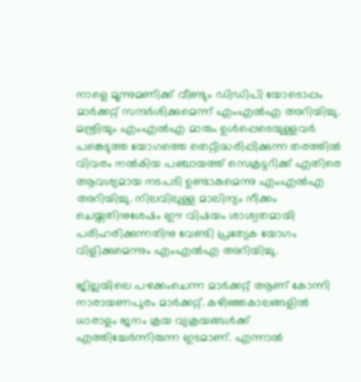നാളെ മൂന്നുമണിക്ക് വീണ്ടും ഡിഡിപി യോടൊപ്പം മാര്‍ക്കറ്റ് സന്ദര്‍ശിക്കുമെന്ന് എംഎല്‍എ അറിയിച്ചു. മന്ത്രിയും എംഎല്‍എ മാരും ഉള്‍പ്പെടെയുള്ളവര്‍ പങ്കെടുത്ത യോഗത്തെ തെറ്റിദ്ധരിപ്പിക്കുന്ന തരത്തില്‍ വിവരം നല്‍കിയ പഞ്ചായത്ത് സെക്രട്ടറിക്ക് എതിരെ ആവശ്യമായ നടപടി ഉണ്ടാകുമെന്നു എംഎല്‍എ അറിയിച്ചു. നിലവിലുള്ള മാലിന്യം നീക്കം ചെയ്തതിനുശേഷം ഈ വിഷയം ശാശ്വതമായി പരിഹരിക്കുന്നതിനു വേണ്ടി പ്രത്യേക യോഗം വിളിക്കുമെന്നും എംഎല്‍എ അറിയിച്ചു.

ജില്ലയിലെ പഴക്കംചെന്ന മാര്‍ക്കറ്റ് ആണ് കോന്നി നാരായണപുരം മാര്‍ക്കറ്റ്. കഴിഞ്ഞകാലങ്ങളില്‍ ധാരാളം ജനം ക്രയ വ്യക്രയങ്ങള്‍ക്ക് എത്തിച്ചേര്‍ന്നിരുന്ന ഇടമാണ്. എന്നാല്‍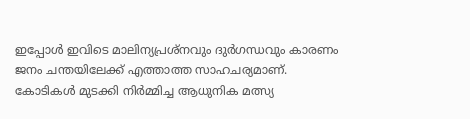ഇപ്പോള്‍ ഇവിടെ മാലിന്യപ്രശ്നവും ദുര്‍ഗന്ധവും കാരണം ജനം ചന്തയിലേക്ക് എത്താത്ത സാഹചര്യമാണ്. കോടികള്‍ മുടക്കി നിര്‍മ്മിച്ച ആധുനിക മത്സ്യ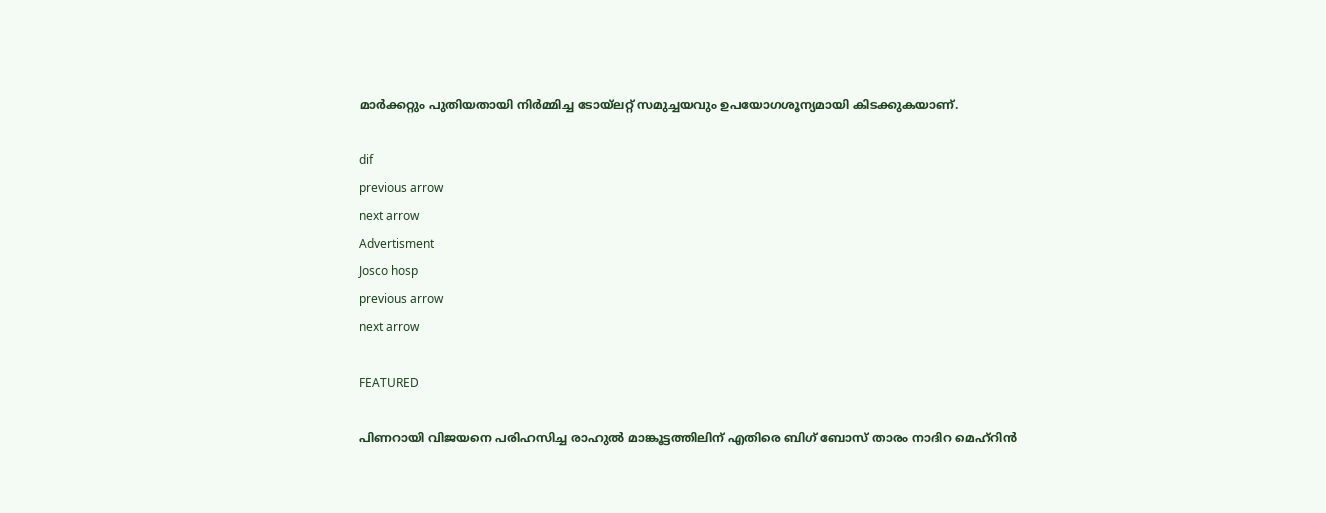മാര്‍ക്കറ്റും പുതിയതായി നിര്‍മ്മിച്ച ടോയ്ലറ്റ് സമുച്ചയവും ഉപയോഗശൂന്യമായി കിടക്കുകയാണ്.

dif
previous arrow
next arrow
Advertisment
Josco hosp
previous arrow
next arrow

FEATURED

പിണറായി വിജയനെ പരിഹസിച്ച രാഹുൽ മാങ്കൂട്ടത്തിലിന് എതിരെ ബിഗ് ബോസ് താരം നാദിറ മെഹ്റിൻ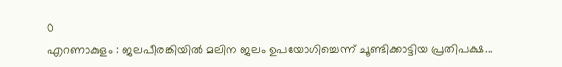0
എറണാകുളം : ജലപീരങ്കിയിൽ മലിന ജലം ഉപയോഗിച്ചെന്ന് ചൂണ്ടിക്കാട്ടിയ പ്രതിപക്ഷ...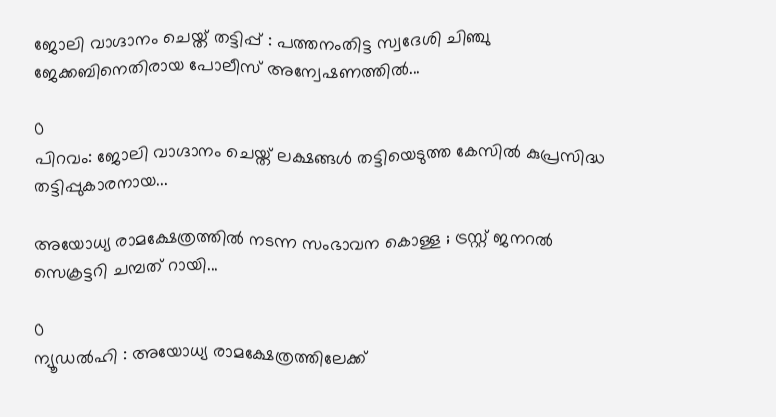ജോലി വാഗ്ദാനം ചെയ്ത് തട്ടിപ്പ് : പത്തനംതിട്ട സ്വദേശി ചിഞ്ചു ജേക്കബിനെതിരായ പോലീസ് അന്വേഷണത്തില്‍...

0
പിറവം: ജോലി വാഗ്ദാനം ചെയ്ത് ലക്ഷങ്ങൾ തട്ടിയെടുത്ത കേസിൽ കുപ്രസിദ്ധ തട്ടിപ്പുകാരനായ...

അയോധ്യ രാമക്ഷേത്രത്തിൽ നടന്ന സംഭാവന കൊള്ള ; ട്രസ്റ്റ് ജനറൽ സെക്രട്ടറി ചമ്പത് റായി...

0
ന്യൂഡൽഹി : അയോധ്യ രാമക്ഷേത്രത്തിലേക്ക്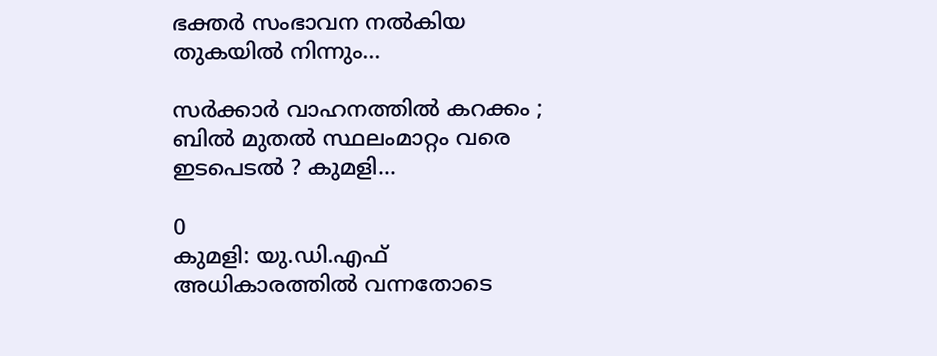ഭക്തർ സംഭാവന നൽകിയ തുകയിൽ നിന്നും...

സർക്കാർ വാഹനത്തിൽ കറക്കം ; ബിൽ മുതൽ സ്ഥലംമാറ്റം വരെ ഇടപെടൽ ? കുമളി...

0
കുമളി: യു.ഡി.എഫ് അധികാരത്തിൽ വന്നതോടെ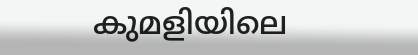കുമളിയിലെ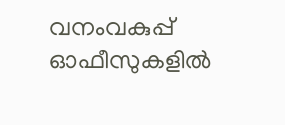വനംവകുപ്പ് ഓഫീസുകളില്‍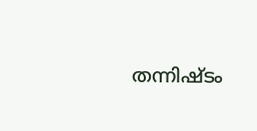തന്നിഷ്ടം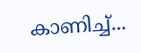കാണിച്ച്...